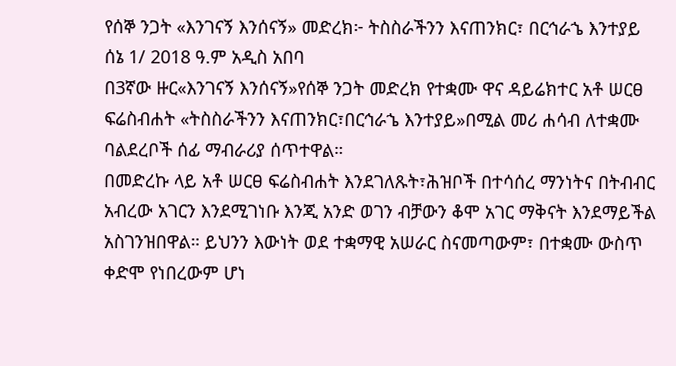የሰኞ ንጋት «እንገናኝ እንሰናኝ» መድረክ፦ ትስስራችንን እናጠንክር፣ በርኅራኄ እንተያይ
ሰኔ 1/ 2018 ዓ.ም አዲስ አበባ
በ3ኛው ዙር«እንገናኝ እንሰናኝ»የሰኞ ንጋት መድረክ የተቋሙ ዋና ዳይሬክተር አቶ ሠርፀ ፍሬስብሐት «ትስስራችንን እናጠንክር፣በርኅራኄ እንተያይ»በሚል መሪ ሐሳብ ለተቋሙ ባልደረቦች ሰፊ ማብራሪያ ሰጥተዋል።
በመድረኩ ላይ አቶ ሠርፀ ፍሬስብሐት እንደገለጹት፣ሕዝቦች በተሳሰረ ማንነትና በትብብር አብረው አገርን እንደሚገነቡ እንጂ አንድ ወገን ብቻውን ቆሞ አገር ማቅናት እንደማይችል አስገንዝበዋል። ይህንን እውነት ወደ ተቋማዊ አሠራር ስናመጣውም፣ በተቋሙ ውስጥ ቀድሞ የነበረውም ሆነ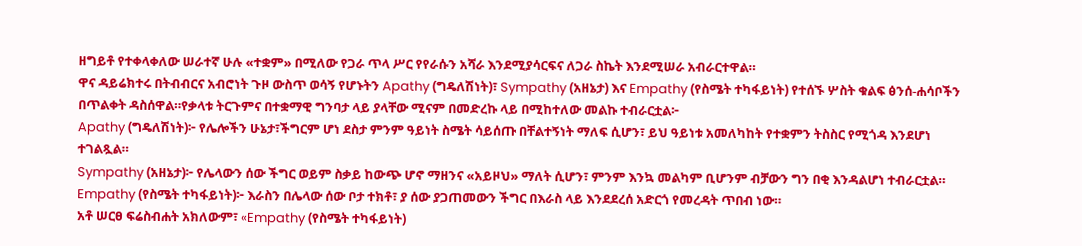ዘግይቶ የተቀላቀለው ሠራተኛ ሁሉ «ተቋም» በሚለው የጋራ ጥላ ሥር የየራሱን አሻራ እንደሚያሳርፍና ለጋራ ስኬት እንደሚሠራ አብራርተዋል።
ዋና ዳይሬክተሩ በትብብርና አብሮነት ጉዞ ውስጥ ወሳኝ የሆኑትን Apathy (ግዴለሽነት)፣ Sympathy (አዘኔታ) እና Empathy (የስሜት ተካፋይነት) የተሰኙ ሦስት ቁልፍ ፅንሰ-ሐሳቦችን በጥልቀት ዳስሰዋል።የቃላቱ ትርጉምና በተቋማዊ ግንባታ ላይ ያላቸው ሚናም በመድረኩ ላይ በሚከተለው መልኩ ተብራርቷል፦
Apathy (ግዴለሽነት)፦ የሌሎችን ሁኔታ፣ችግርም ሆነ ደስታ ምንም ዓይነት ስሜት ሳይሰጡ በቸልተኝነት ማለፍ ሲሆን፣ ይህ ዓይነቱ አመለካከት የተቋምን ትስስር የሚጎዳ እንደሆነ ተገልጿል።
Sympathy (አዘኔታ)፦ የሌላውን ሰው ችግር ወይም ስቃይ ከውጭ ሆኖ ማዘንና «አይዞህ» ማለት ሲሆን፣ ምንም እንኳ መልካም ቢሆንም ብቻውን ግን በቂ እንዳልሆነ ተብራርቷል።
Empathy (የስሜት ተካፋይነት)፦ እራስን በሌላው ሰው ቦታ ተክቶ፣ ያ ሰው ያጋጠመውን ችግር በእራስ ላይ እንደደረሰ አድርጎ የመረዳት ጥበብ ነው።
አቶ ሠርፀ ፍሬስብሐት አክለውም፣ «Empathy (የስሜት ተካፋይነት)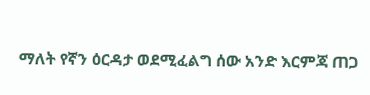ማለት የኛን ዕርዳታ ወደሚፈልግ ሰው አንድ እርምጃ ጠጋ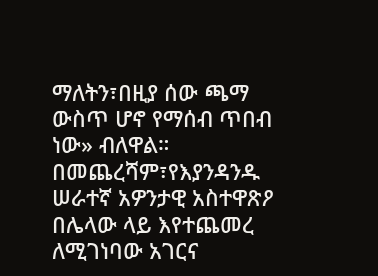ማለትን፣በዚያ ሰው ጫማ ውስጥ ሆኖ የማሰብ ጥበብ ነው» ብለዋል።
በመጨረሻም፣የእያንዳንዱ ሠራተኛ አዎንታዊ አስተዋጽዖ በሌላው ላይ እየተጨመረ ለሚገነባው አገርና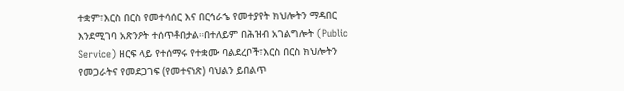ተቋም፣እርስ በርስ የመተሳሰር እና በርኅራኄ የመተያየት ክህሎትን ማዳበር እንደሚገባ አጽንዖት ተሰጥቶበታል።በተለይም በሕዝብ አገልግሎት (Public Service) ዘርፍ ላይ የተሰማሩ የተቋሙ ባልደረቦች፣እርስ በርስ ክህሎትን የመጋራትና የመደጋገፍ (የመተናነጽ) ባህልን ይበልጥ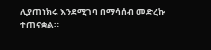ሊያጠነክሩ እንደሚገባ በማሳሰብ መድረኩ ተጠናቋል።